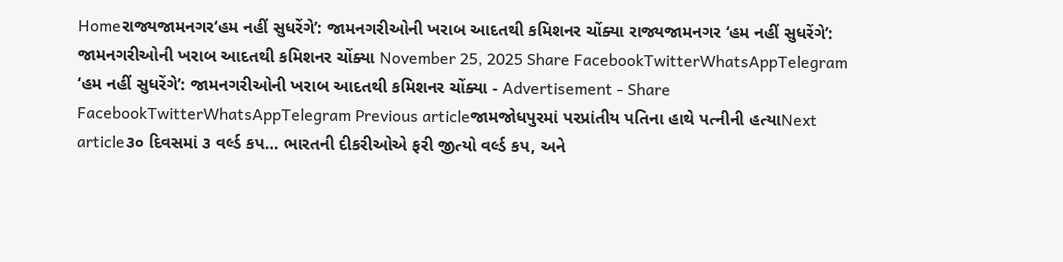Homeરાજ્યજામનગર‘હમ નહીં સુધરેંગે’: જામનગરીઓની ખરાબ આદતથી કમિશનર ચોંક્યા રાજ્યજામનગર ‘હમ નહીં સુધરેંગે’: જામનગરીઓની ખરાબ આદતથી કમિશનર ચોંક્યા November 25, 2025 Share FacebookTwitterWhatsAppTelegram ‘હમ નહીં સુધરેંગે’: જામનગરીઓની ખરાબ આદતથી કમિશનર ચોંક્યા - Advertisement - Share FacebookTwitterWhatsAppTelegram Previous articleજામજોધપુરમાં પરપ્રાંતીય પતિના હાથે પત્નીની હત્યાNext article૩૦ દિવસમાં ૩ વર્લ્ડ કપ… ભારતની દીકરીઓએ ફરી જીત્યો વર્લ્ડ કપ, અને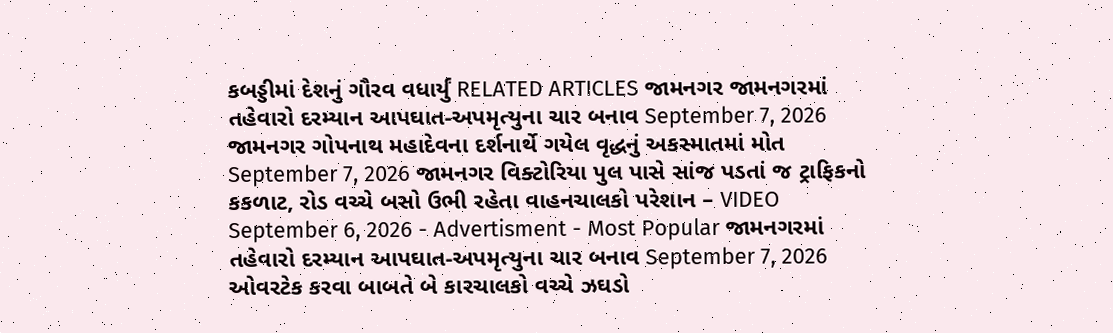કબડ્ડીમાં દેશનું ગૌરવ વધાર્યું RELATED ARTICLES જામનગર જામનગરમાં તહેવારો દરમ્યાન આપઘાત-અપમૃત્યુના ચાર બનાવ September 7, 2026 જામનગર ગોપનાથ મહાદેવના દર્શનાર્થે ગયેલ વૃદ્ધનું અકસ્માતમાં મોત September 7, 2026 જામનગર વિક્ટોરિયા પુલ પાસે સાંજ પડતાં જ ટ્રાફિકનો કકળાટ, રોડ વચ્ચે બસો ઉભી રહેતા વાહનચાલકો પરેશાન – VIDEO September 6, 2026 - Advertisment - Most Popular જામનગરમાં તહેવારો દરમ્યાન આપઘાત-અપમૃત્યુના ચાર બનાવ September 7, 2026 ઓવરટેક કરવા બાબતે બે કારચાલકો વચ્ચે ઝઘડો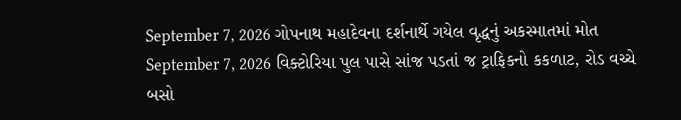September 7, 2026 ગોપનાથ મહાદેવના દર્શનાર્થે ગયેલ વૃદ્ધનું અકસ્માતમાં મોત September 7, 2026 વિક્ટોરિયા પુલ પાસે સાંજ પડતાં જ ટ્રાફિકનો કકળાટ, રોડ વચ્ચે બસો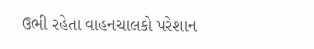ઉભી રહેતા વાહનચાલકો પરેશાન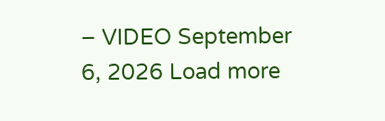– VIDEO September 6, 2026 Load more